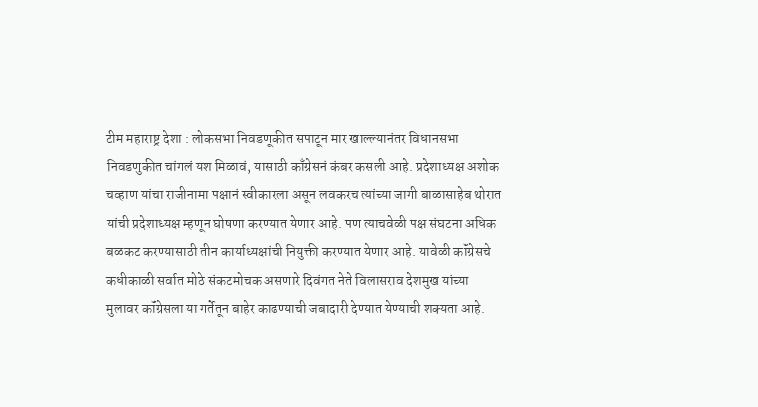टीम महाराष्ट्र देशा : लोकसभा निवडणूकीत सपाटून मार खाल्ल्यानंतर विधानसभा निवडणुकीत चांगलं यश मिळावं, यासाठी काँग्रेसनं कंबर कसली आहे. प्रदेशाध्यक्ष अशोक चव्हाण यांचा राजीनामा पक्षानं स्वीकारला असून लवकरच त्यांच्या जागी बाळासाहेब थोरात यांची प्रदेशाध्यक्ष म्हणून घोषणा करण्यात येणार आहे. पण त्याचवेळी पक्ष संघटना अधिक बळकट करण्यासाठी तीन कार्याध्यक्षांची नियुक्ती करण्यात येणार आहे. यावेळी कॉंग्रेसचे कधीकाळी सर्वात मोठे संकटमोचक असणारे दिवंगत नेते विलासराव देशमुख यांच्या मुलावर कॉंग्रेसला या गर्तेतून बाहेर काढण्याची जबादारी देण्यात येण्याची शक्यता आहे.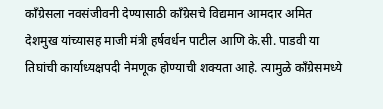कॉंग्रेसला नवसंजीवनी देण्यासाठी काँग्रेसचे विद्यमान आमदार अमित देशमुख यांच्यासह माजी मंत्री हर्षवर्धन पाटील आणि के.सी. पाडवी या तिघांची कार्याध्यक्षपदी नेमणूक होण्याची शक्यता आहे. त्यामुळे कॉंग्रेसमध्ये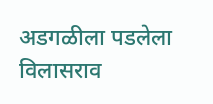अडगळीला पडलेला विलासराव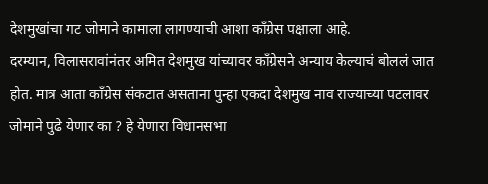देशमुखांचा गट जोमाने कामाला लागण्याची आशा कॉंग्रेस पक्षाला आहे.
दरम्यान, विलासरावांनंतर अमित देशमुख यांच्यावर कॉंग्रेसने अन्याय केल्याचं बोललं जात होत. मात्र आता कॉंग्रेस संकटात असताना पुन्हा एकदा देशमुख नाव राज्याच्या पटलावर जोमाने पुढे येणार का ? हे येणारा विधानसभा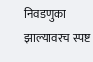निवडणुका झाल्यावरच स्पष्ट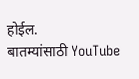होईल.
बातम्यांसाठी YouTube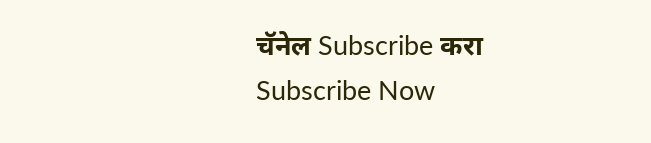चॅनेल Subscribe करा
Subscribe Now